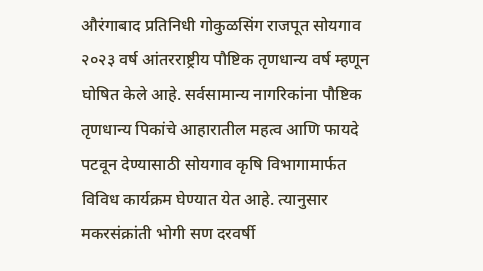औरंगाबाद प्रतिनिधी गोकुळसिंग राजपूत सोयगाव २०२३ वर्ष आंतरराष्ट्रीय पौष्टिक तृणधान्य वर्ष म्हणून घोषित केले आहे. सर्वसामान्य नागरिकांना पौष्टिक तृणधान्य पिकांचे आहारातील महत्व आणि फायदे पटवून देण्यासाठी सोयगाव कृषि विभागामार्फत विविध कार्यक्रम घेण्यात येत आहे. त्यानुसार मकरसंक्रांती भोगी सण दरवर्षी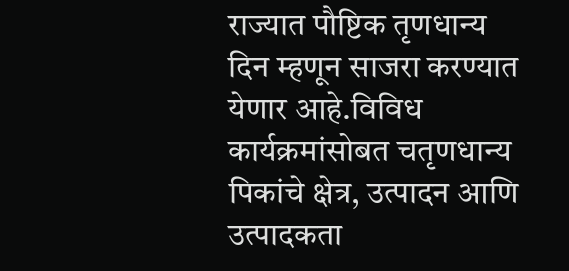राज्यात पौष्टिक तृणधान्य दिन म्हणून साजरा करण्यात येणार आहे.विविध कार्यक्रमांसोबत चतृणधान्य पिकांचे क्षेत्र, उत्पादन आणि उत्पादकता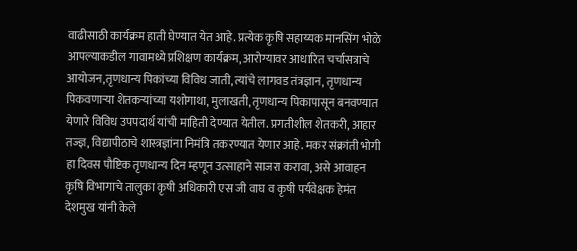वाढीसाठी कार्यक्रम हाती घेण्यात येत आहे. प्रत्येक कृषि सहाय्यक मानसिंग भोळे आपल्याकडील गावामध्ये प्रशिक्षण कार्यक्रम, आरोग्यावर आधारित चर्चासत्राचे आयोजन,तृणधान्य पिकांच्या विविध जाती, त्यांचे लागवड तंत्रज्ञान, तृणधान्य पिकवणाऱ्या शेतकऱ्यांच्या यशोगाथा, मुलाखती, तृणधान्य पिकापासून बनवण्यात येणारे विविध उपपदार्थ यांची माहिती देण्यात येतील. प्रगतीशील शेतकरी, आहार तज्ज्ञ, विद्यापीठाचे शास्त्रज्ञांना निमंत्रि तकरण्यात येणार आहे. मकर संक्रांती भोगी हा दिवस पौष्टिक तृणधान्य दिन म्हणून उत्साहाने साजरा करावा, असे आवाहन कृषि विभागाचे तालुका कृषी अधिकारी एस जी वाघ व कृषी पर्यवेक्षक हेमंत देशमुख यांनी केले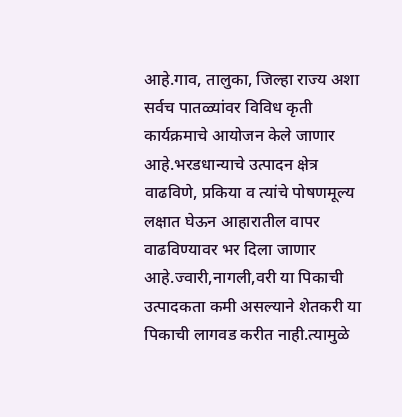आहे.गाव, तालुका, जिल्हा राज्य अशा सर्वच पातळ्यांवर विविध कृती कार्यक्रमाचे आयोजन केले जाणार आहे.भरडधान्याचे उत्पादन क्षेत्र वाढविणे, प्रकिया व त्यांचे पोषणमूल्य लक्षात घेऊन आहारातील वापर वाढविण्यावर भर दिला जाणार आहे.ज्वारी,नागली,वरी या पिकाची उत्पादकता कमी असल्याने शेतकरी या पिकाची लागवड करीत नाही.त्यामुळे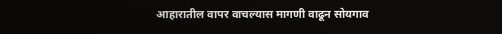आहारातील वापर वाचल्यास मागणी वाढून सोयगाव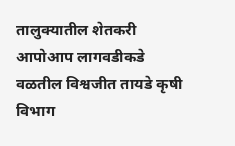तालुक्यातील शेतकरी आपोआप लागवडीकडे वळतील विश्वजीत तायडे कृषी विभाग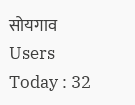सोयगाव
Users Today : 32